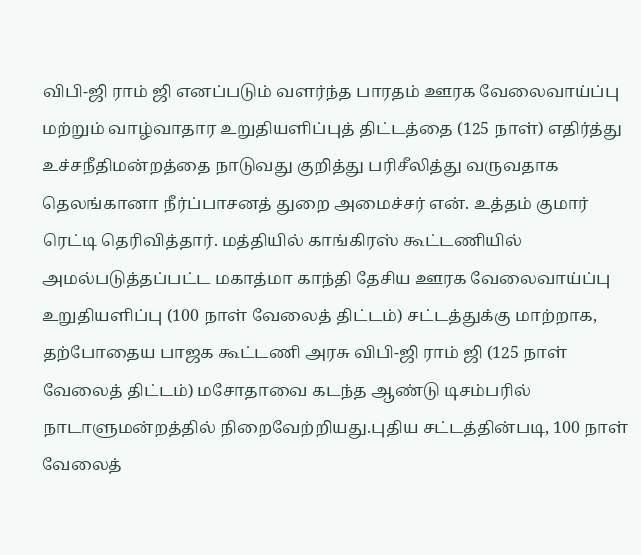விபி-ஜி ராம் ஜி எனப்படும் வளர்ந்த பாரதம் ஊரக வேலைவாய்ப்பு மற்றும் வாழ்வாதார உறுதியளிப்புத் திட்டத்தை (125 நாள்) எதிர்த்து உச்சநீதிமன்றத்தை நாடுவது குறித்து பரிசீலித்து வருவதாக தெலங்கானா நீர்ப்பாசனத் துறை அமைச்சர் என். உத்தம் குமார் ரெட்டி தெரிவித்தார். மத்தியில் காங்கிரஸ் கூட்டணியில் அமல்படுத்தப்பட்ட மகாத்மா காந்தி தேசிய ஊரக வேலைவாய்ப்பு உறுதியளிப்பு (100 நாள் வேலைத் திட்டம்) சட்டத்துக்கு மாற்றாக, தற்போதைய பாஜக கூட்டணி அரசு விபி-ஜி ராம் ஜி (125 நாள் வேலைத் திட்டம்) மசோதாவை கடந்த ஆண்டு டிசம்பரில் நாடாளுமன்றத்தில் நிறைவேற்றியது.புதிய சட்டத்தின்படி, 100 நாள் வேலைத்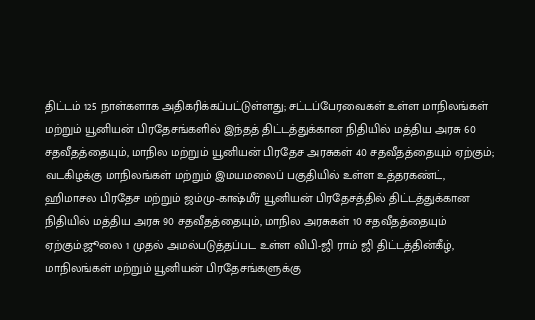திட்டம் 125 நாள்களாக அதிகரிக்கப்பட்டுள்ளது; சட்டப்பேரவைகள் உள்ள மாநிலங்கள் மற்றும் யூனியன் பிரதேசங்களில் இந்தத் திட்டத்துக்கான நிதியில் மத்திய அரசு 60 சதவீதத்தையும், மாநில மற்றும் யூனியன் பிரதேச அரசுகள் 40 சதவீதத்தையும் ஏற்கும்; வடகிழக்கு மாநிலங்கள் மற்றும் இமயமலைப் பகுதியில் உள்ள உத்தரகண்ட், ஹிமாசல பிரதேச மற்றும் ஜம்மு-காஷ்மீர் யூனியன் பிரதேசத்தில் திட்டத்துக்கான நிதியில் மத்திய அரசு 90 சதவீதத்தையும், மாநில அரசுகள் 10 சதவீதத்தையும் ஏற்கும்.ஜூலை 1 முதல் அமல்படுத்தப்பட உள்ள விபி-ஜி ராம் ஜி திட்டத்தின்கீழ், மாநிலங்கள் மற்றும் யூனியன் பிரதேசங்களுக்கு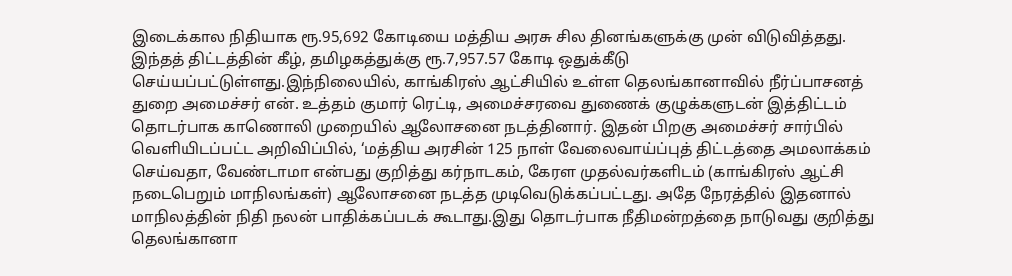இடைக்கால நிதியாக ரூ.95,692 கோடியை மத்திய அரசு சில தினங்களுக்கு முன் விடுவித்தது. இந்தத் திட்டத்தின் கீழ், தமிழகத்துக்கு ரூ.7,957.57 கோடி ஒதுக்கீடு செய்யப்பட்டுள்ளது.இந்நிலையில், காங்கிரஸ் ஆட்சியில் உள்ள தெலங்கானாவில் நீர்ப்பாசனத் துறை அமைச்சர் என். உத்தம் குமார் ரெட்டி, அமைச்சரவை துணைக் குழுக்களுடன் இத்திட்டம் தொடர்பாக காணொலி முறையில் ஆலோசனை நடத்தினார். இதன் பிறகு அமைச்சர் சார்பில் வெளியிடப்பட்ட அறிவிப்பில், ‘மத்திய அரசின் 125 நாள் வேலைவாய்ப்புத் திட்டத்தை அமலாக்கம் செய்வதா, வேண்டாமா என்பது குறித்து கர்நாடகம், கேரள முதல்வர்களிடம் (காங்கிரஸ் ஆட்சி நடைபெறும் மாநிலங்கள்) ஆலோசனை நடத்த முடிவெடுக்கப்பட்டது. அதே நேரத்தில் இதனால் மாநிலத்தின் நிதி நலன் பாதிக்கப்படக் கூடாது.இது தொடர்பாக நீதிமன்றத்தை நாடுவது குறித்து தெலங்கானா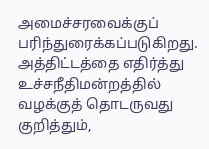அமைச்சரவைக்குப் பரிந்துரைக்கப்படுகிறது. அத்திட்டத்தை எதிர்த்து உச்சநீதிமன்றத்தில் வழக்குத் தொடருவது குறித்தும்,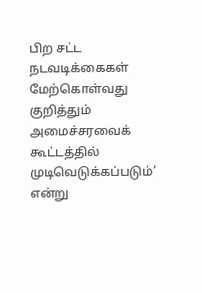பிற சட்ட நடவடிக்கைகள் மேற்கொள்வது குறித்தும் அமைச்சரவைக் கூட்டத்தில் முடிவெடுக்கப்படும்’ என்று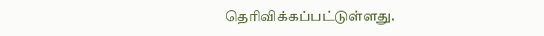தெரிவிக்கப்பட்டுள்ளது.